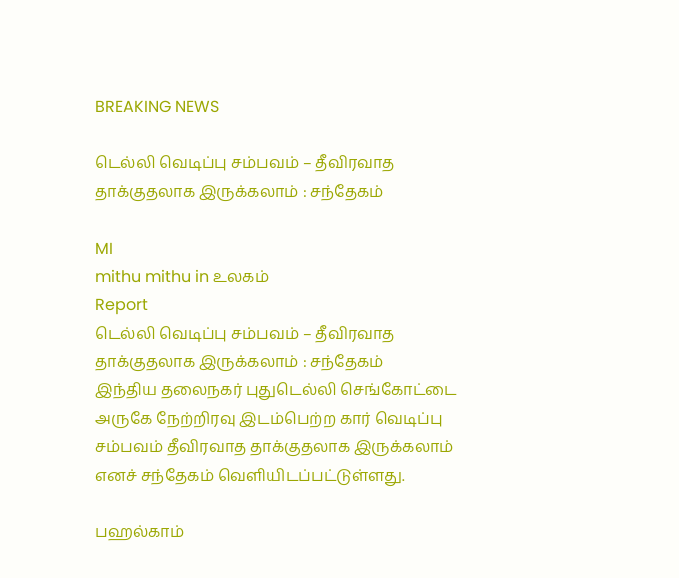BREAKING NEWS

டெல்லி வெடிப்பு சம்பவம் – தீவிரவாத தாக்குதலாக இருக்கலாம் : சந்தேகம்

MI
mithu mithu in உலகம்
Report
டெல்லி வெடிப்பு சம்பவம் – தீவிரவாத தாக்குதலாக இருக்கலாம் : சந்தேகம்
இந்திய தலைநகர் புதுடெல்லி செங்கோட்டை அருகே நேற்றிரவு இடம்பெற்ற கார் வெடிப்பு சம்பவம் தீவிரவாத தாக்குதலாக இருக்கலாம் எனச் சந்தேகம் வெளியிடப்பட்டுள்ளது.

பஹல்காம்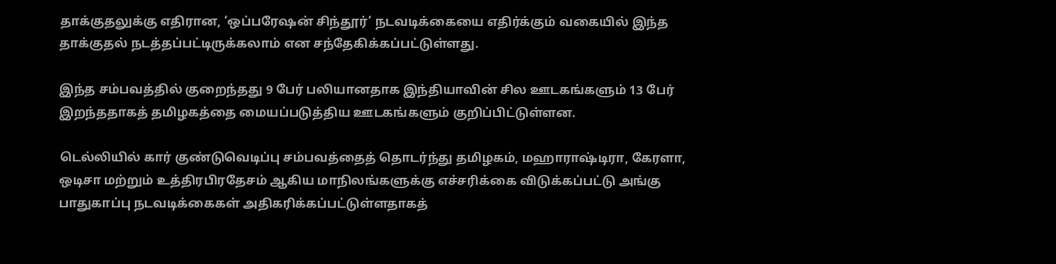தாக்குதலுக்கு எதிரான, ‘ஒப்பரேஷன் சிந்தூர்’ நடவடிக்கையை எதிர்க்கும் வகையில் இந்த தாக்குதல் நடத்தப்பட்டிருக்கலாம் என சந்தேகிக்கப்பட்டுள்ளது.

இந்த சம்பவத்தில் குறைந்தது 9 பேர் பலியானதாக இந்தியாவின் சில ஊடகங்களும் 13 பேர் இறந்ததாகத் தமிழகத்தை மையப்படுத்திய ஊடகங்களும் குறிப்பிட்டுள்ளன.

டெல்லியில் கார் குண்டுவெடிப்பு சம்பவத்தைத் தொடர்ந்து தமிழகம், மஹாராஷ்டிரா, கேரளா, ஒடிசா மற்றும் உத்திரபிரதேசம் ஆகிய மாநிலங்களுக்கு எச்சரிக்கை விடுக்கப்பட்டு அங்கு பாதுகாப்பு நடவடிக்கைகள் அதிகரிக்கப்பட்டுள்ளதாகத்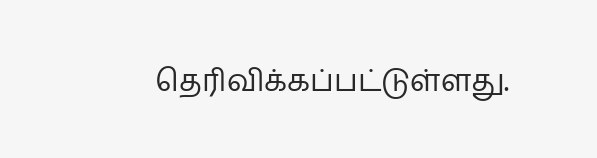தெரிவிக்கப்பட்டுள்ளது.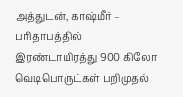அத்துடன், காஷ்மீர் – பரிதாபத்தில் இரண்டாயிரத்து 900 கிலோ வெடிபொருட்கள் பறிமுதல்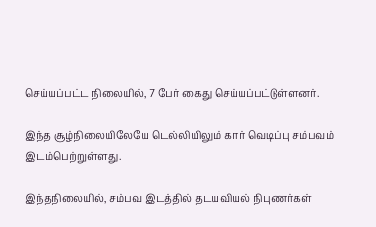செய்யப்பட்ட நிலையில், 7 பேர் கைது செய்யப்பட்டுள்ளனர்.

இந்த சூழ்நிலையிலேயே டெல்லியிலும் கார் வெடிப்பு சம்பவம் இடம்பெற்றுள்ளது.

இந்தநிலையில், சம்பவ இடத்தில் தடயவியல் நிபுணர்கள்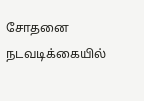சோதனை நடவடிக்கையில்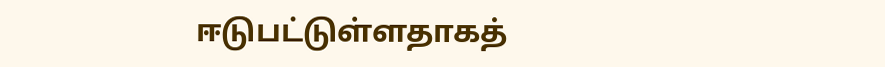ஈடுபட்டுள்ளதாகத்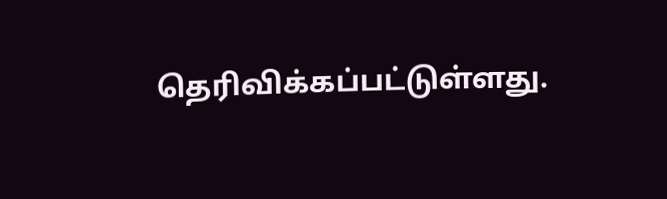தெரிவிக்கப்பட்டுள்ளது.